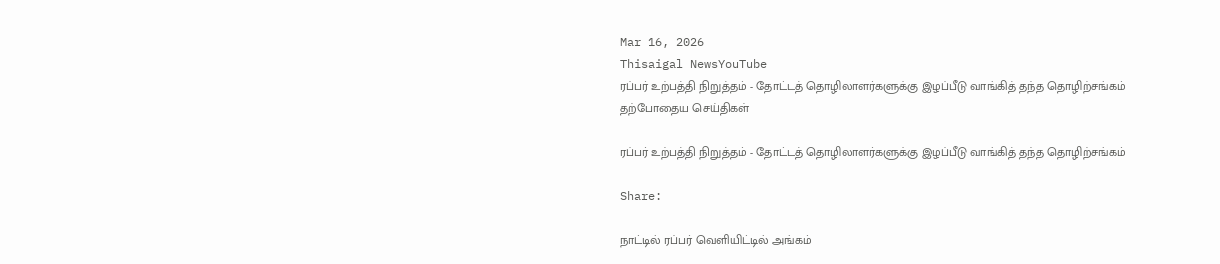Mar 16, 2026
Thisaigal NewsYouTube
ரப்பர் உற்பத்தி நிறுத்தம் - தோட்டத் தொழிலாளர்களுக்கு இழப்பீடு வாங்கித் தந்த தொழிற்சங்கம்
தற்போதைய செய்திகள்

ரப்பர் உற்பத்தி நிறுத்தம் - தோட்டத் தொழிலாளர்களுக்கு இழப்பீடு வாங்கித் தந்த தொழிற்சங்கம்

Share:

நாட்டில் ரப்பர் வெளியிட்டில் அங்கம்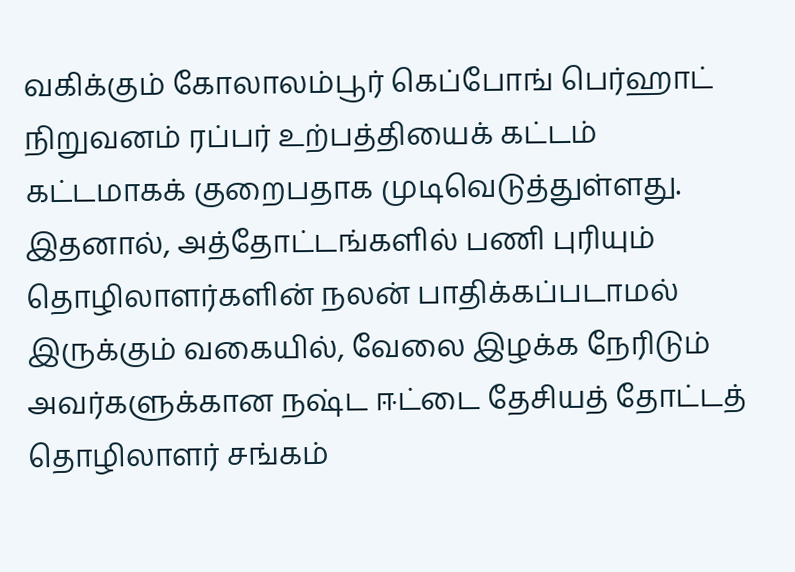வகிக்கும் கோலாலம்பூர் கெப்போங் பெர்ஹாட் நிறுவனம் ரப்பர் உற்பத்தியைக் கட்டம் கட்டமாகக் குறைபதாக முடிவெடுத்துள்ளது. இதனால், அத்தோட்டங்களில் பணி புரியும் தொழிலாளர்களின் நலன் பாதிக்கப்படாமல் இருக்கும் வகையில், வேலை இழக்க நேரிடும் அவர்களுக்கான நஷ்ட ஈட்டை தேசியத் தோட்டத் தொழிலாளர் சங்கம்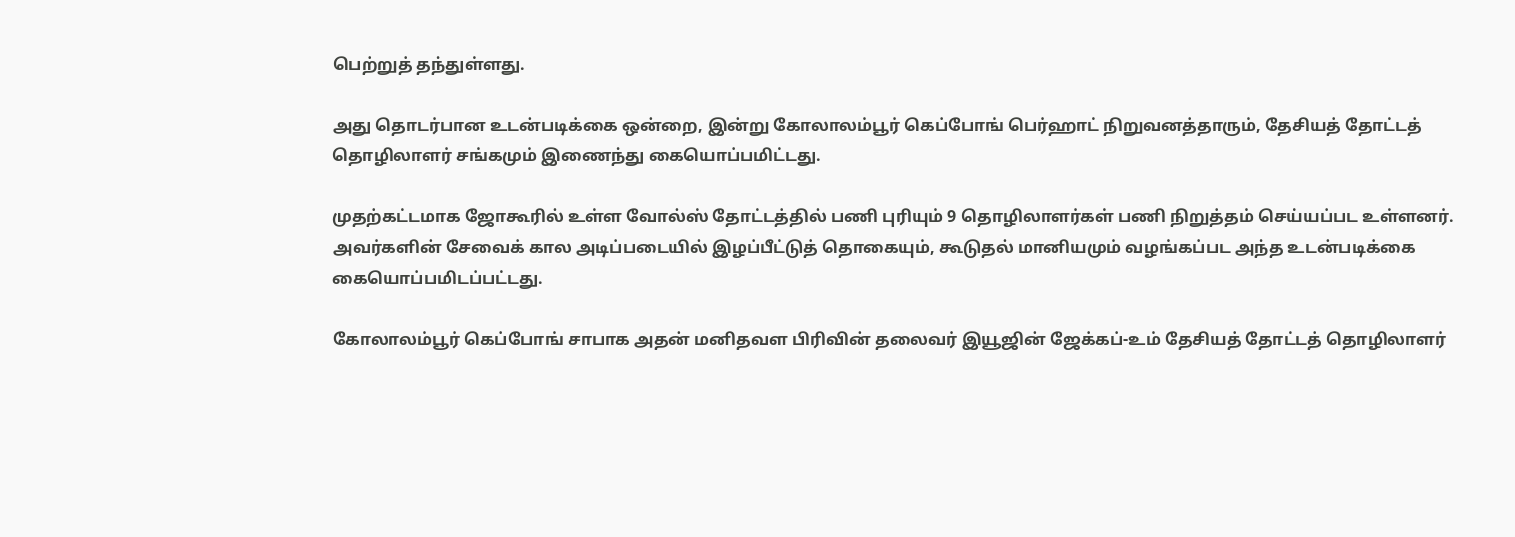பெற்றுத் தந்துள்ளது.

அது தொடர்பான உடன்படிக்கை ஒன்றை, இன்று கோலாலம்பூர் கெப்போங் பெர்ஹாட் நிறுவனத்தாரும், தேசியத் தோட்டத் தொழிலாளர் சங்கமும் இணைந்து கையொப்பமிட்டது.

முதற்கட்டமாக ஜோகூரில் உள்ள வோல்ஸ் தோட்டத்தில் பணி புரியும் 9 தொழிலாளர்கள் பணி நிறுத்தம் செய்யப்பட உள்ளனர். அவர்களின் சேவைக் கால அடிப்படையில் இழப்பீட்டுத் தொகையும், கூடுதல் மானியமும் வழங்கப்பட அந்த உடன்படிக்கை கையொப்பமிடப்பட்டது.

கோலாலம்பூர் கெப்போங் சாபாக அதன் மனிதவள பிரிவின் தலைவர் இயூஜின் ஜேக்கப்-உம் தேசியத் தோட்டத் தொழிலாளர்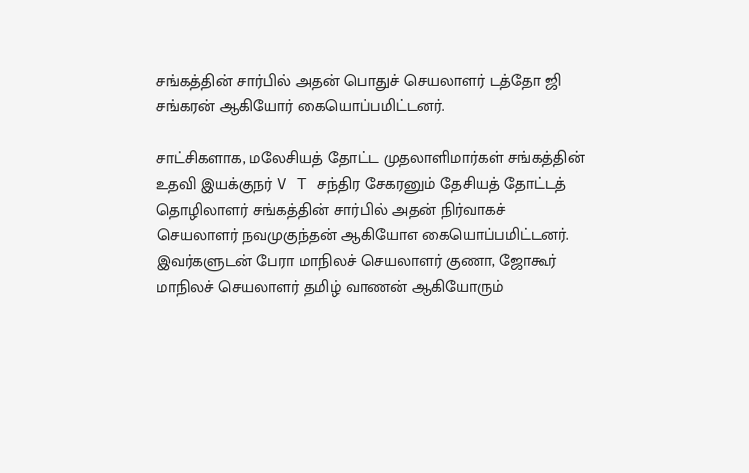சங்கத்தின் சார்பில் அதன் பொதுச் செயலாளர் டத்தோ ஜி சங்கரன் ஆகியோர் கையொப்பமிட்டனர்.

சாட்சிகளாக, மலேசியத் தோட்ட முதலாளிமார்கள் சங்கத்தின் உதவி இயக்குநர் V T சந்திர சேகரனும் தேசியத் தோட்டத் தொழிலாளர் சங்கத்தின் சார்பில் அதன் நிர்வாகச் செயலாளர் நவமுகுந்தன் ஆகியோஎ கையொப்பமிட்டனர். இவர்களுடன் பேரா மாநிலச் செயலாளர் குணா, ஜோகூர் மாநிலச் செயலாளர் தமிழ் வாணன் ஆகியோரும்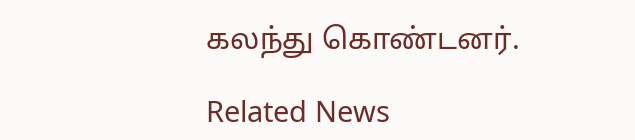கலந்து கொண்டனர்.

Related News